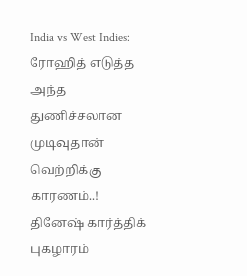India vs West Indies: ரோஹித் எடுத்த அந்த துணிச்சலான முடிவுதான் வெற்றிக்கு காரணம்..! தினேஷ் கார்த்திக் புகழாரம்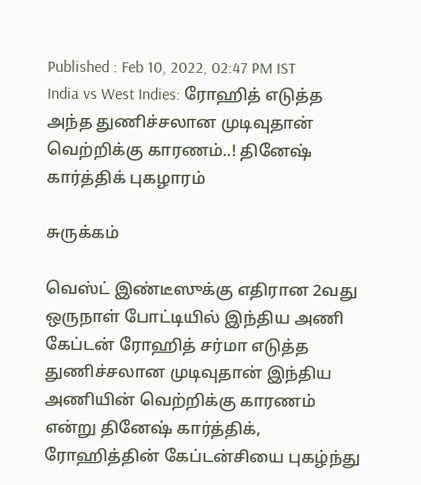Published : Feb 10, 2022, 02:47 PM IST
India vs West Indies: ரோஹித் எடுத்த அந்த துணிச்சலான முடிவுதான் வெற்றிக்கு காரணம்..! தினேஷ் கார்த்திக் புகழாரம்

சுருக்கம்

வெஸ்ட் இண்டீஸுக்கு எதிரான 2வது ஒருநாள் போட்டியில் இந்திய அணி கேப்டன் ரோஹித் சர்மா எடுத்த துணிச்சலான முடிவுதான் இந்திய அணியின் வெற்றிக்கு காரணம் என்று தினேஷ் கார்த்திக், ரோஹித்தின் கேப்டன்சியை புகழ்ந்து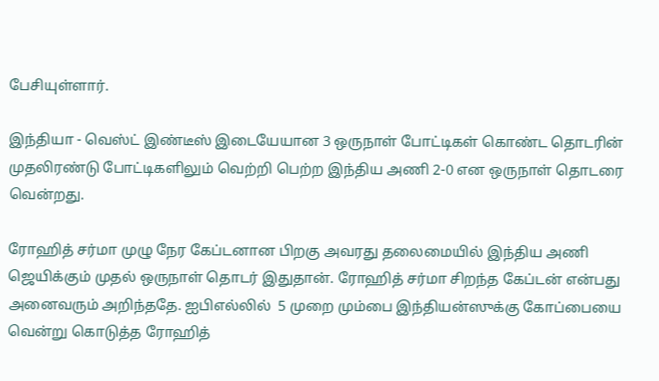பேசியுள்ளார்.

இந்தியா - வெஸ்ட் இண்டீஸ் இடையேயான 3 ஒருநாள் போட்டிகள் கொண்ட தொடரின் முதலிரண்டு போட்டிகளிலும் வெற்றி பெற்ற இந்திய அணி 2-0 என ஒருநாள் தொடரை வென்றது.

ரோஹித் சர்மா முழு நேர கேப்டனான பிறகு அவரது தலைமையில் இந்திய அணி ஜெயிக்கும் முதல் ஒருநாள் தொடர் இதுதான். ரோஹித் சர்மா சிறந்த கேப்டன் என்பது அனைவரும் அறிந்ததே. ஐபிஎல்லில்  5 முறை மும்பை இந்தியன்ஸுக்கு கோப்பையை வென்று கொடுத்த ரோஹித்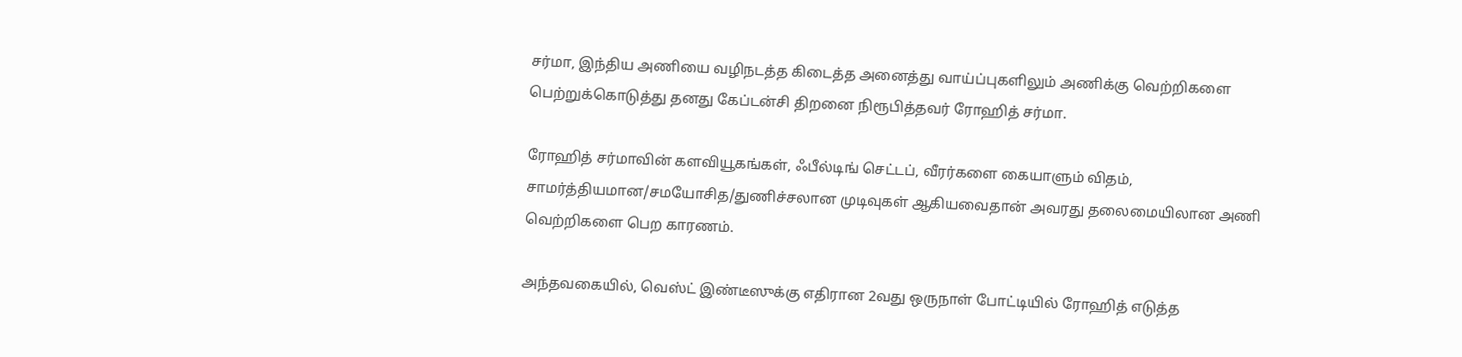சர்மா, இந்திய அணியை வழிநடத்த கிடைத்த அனைத்து வாய்ப்புகளிலும் அணிக்கு வெற்றிகளை பெற்றுக்கொடுத்து தனது கேப்டன்சி திறனை நிரூபித்தவர் ரோஹித் சர்மா.

ரோஹித் சர்மாவின் களவியூகங்கள், ஃபீல்டிங் செட்டப், வீரர்களை கையாளும் விதம், சாமர்த்தியமான/சமயோசித/துணிச்சலான முடிவுகள் ஆகியவைதான் அவரது தலைமையிலான அணி வெற்றிகளை பெற காரணம்.

அந்தவகையில், வெஸ்ட் இண்டீஸுக்கு எதிரான 2வது ஒருநாள் போட்டியில் ரோஹித் எடுத்த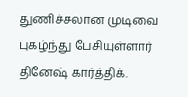துணிச்சலான முடிவை புகழ்ந்து பேசியுள்ளார் தினேஷ் கார்த்திக்.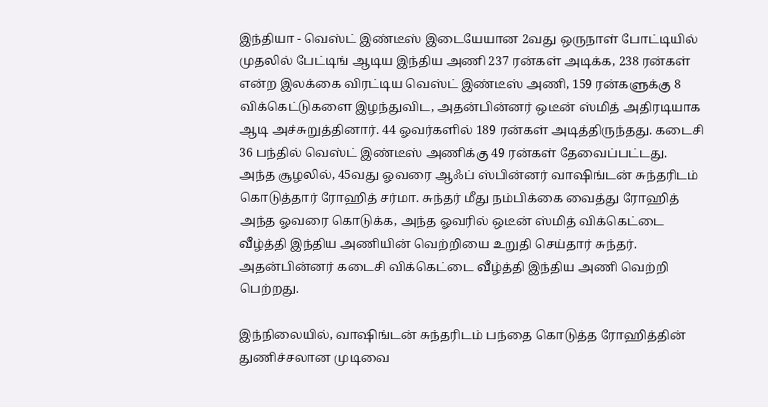இந்தியா - வெஸ்ட் இண்டீஸ் இடையேயான 2வது ஒருநாள் போட்டியில் முதலில் பேட்டிங் ஆடிய இந்திய அணி 237 ரன்கள் அடிக்க, 238 ரன்கள் என்ற இலக்கை விரட்டிய வெஸ்ட் இண்டீஸ் அணி, 159 ரன்களுக்கு 8 விக்கெட்டுகளை இழந்துவிட, அதன்பின்னர் ஒடீன் ஸ்மித் அதிரடியாக ஆடி அச்சுறுத்தினார். 44 ஓவர்களில் 189 ரன்கள் அடித்திருந்தது. கடைசி 36 பந்தில் வெஸ்ட் இண்டீஸ் அணிக்கு 49 ரன்கள் தேவைப்பட்டது. அந்த சூழலில், 45வது ஓவரை ஆஃப் ஸ்பின்னர் வாஷிங்டன் சுந்தரிடம் கொடுத்தார் ரோஹித் சர்மா. சுந்தர் மீது நம்பிக்கை வைத்து ரோஹித் அந்த ஓவரை கொடுக்க, அந்த ஓவரில் ஒடீன் ஸ்மித் விக்கெட்டை வீழ்த்தி இந்திய அணியின் வெற்றியை உறுதி செய்தார் சுந்தர். அதன்பின்னர் கடைசி விக்கெட்டை வீழ்த்தி இந்திய அணி வெற்றி பெற்றது.

இந்நிலையில், வாஷிங்டன் சுந்தரிடம் பந்தை கொடுத்த ரோஹித்தின் துணிச்சலான முடிவை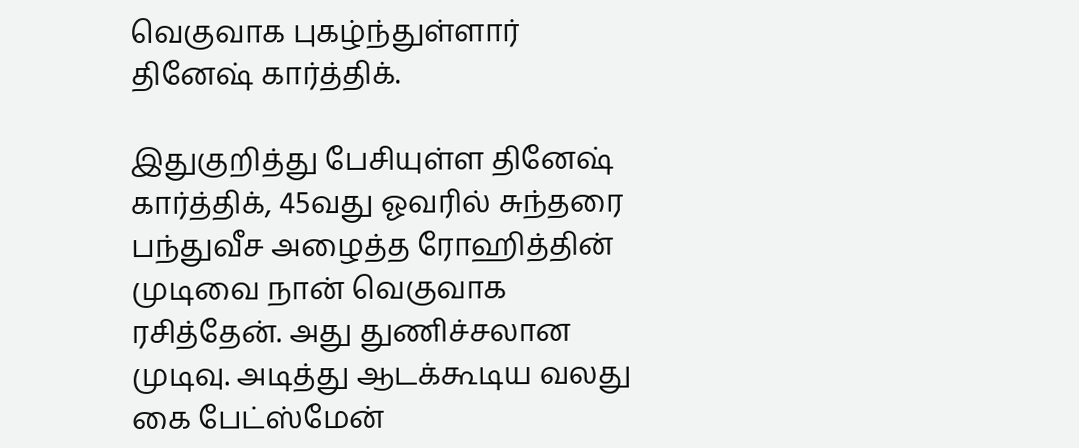வெகுவாக புகழ்ந்துள்ளார் தினேஷ் கார்த்திக்.

இதுகுறித்து பேசியுள்ள தினேஷ் கார்த்திக், 45வது ஓவரில் சுந்தரை பந்துவீச அழைத்த ரோஹித்தின் முடிவை நான் வெகுவாக ரசித்தேன். அது துணிச்சலான முடிவு. அடித்து ஆடக்கூடிய வலது கை பேட்ஸ்மேன்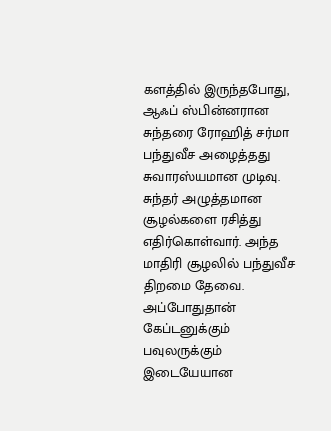களத்தில் இருந்தபோது, ஆஃப் ஸ்பின்னரான சுந்தரை ரோஹித் சர்மா பந்துவீச அழைத்தது சுவாரஸ்யமான முடிவு. சுந்தர் அழுத்தமான சூழல்களை ரசித்து எதிர்கொள்வார். அந்த மாதிரி சூழலில் பந்துவீச திறமை தேவை. அப்போதுதான் கேப்டனுக்கும் பவுலருக்கும் இடையேயான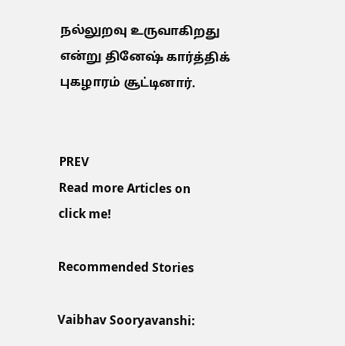நல்லுறவு உருவாகிறது என்று தினேஷ் கார்த்திக் புகழாரம் சூட்டினார்.


PREV
Read more Articles on
click me!

Recommended Stories

Vaibhav Sooryavanshi: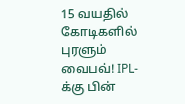15 வயதில் கோடிகளில் புரளும் வைபவ்! IPL-க்கு பின்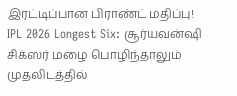இரட்டிப்பான பிராண்ட் மதிப்பு!
IPL 2026 Longest Six: சூர்யவன்ஷி சிக்ஸர் மழை பொழிந்தாலும் முதலிடத்தில்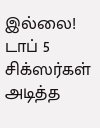இல்லை! டாப் 5 சிக்ஸர்கள் அடித்த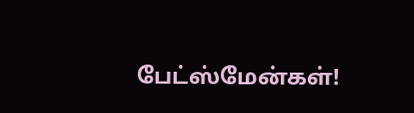பேட்ஸ்மேன்கள்!